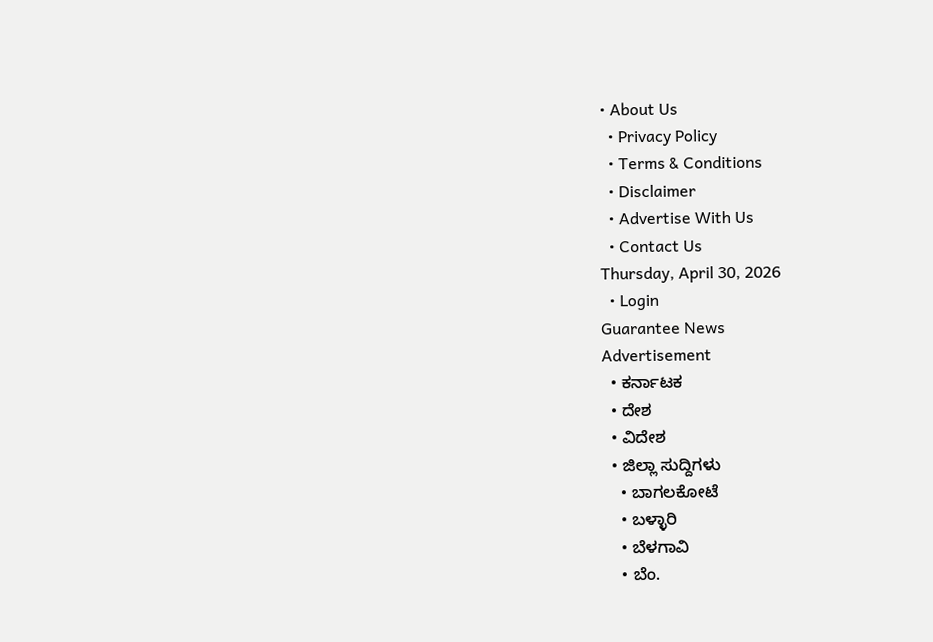• About Us
  • Privacy Policy
  • Terms & Conditions
  • Disclaimer
  • Advertise With Us
  • Contact Us
Thursday, April 30, 2026
  • Login
Guarantee News
Advertisement
  • ಕರ್ನಾಟಕ
  • ದೇಶ
  • ವಿದೇಶ
  • ಜಿಲ್ಲಾ ಸುದ್ದಿಗಳು
    • ಬಾಗಲಕೋಟೆ
    • ಬಳ್ಳಾರಿ
    • ಬೆಳಗಾವಿ
    • ಬೆಂ.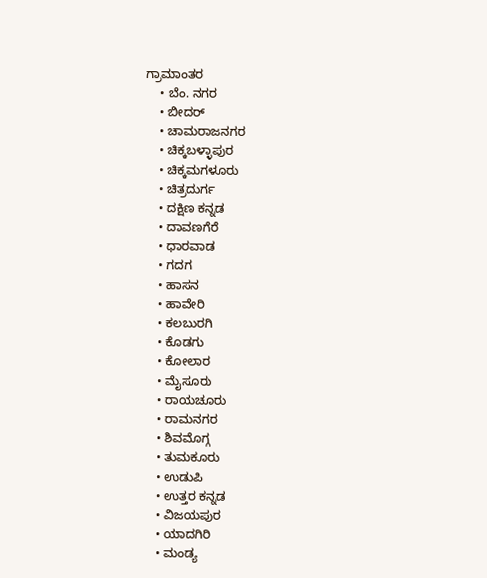ಗ್ರಾಮಾಂತರ
    • ಬೆಂ. ನಗರ
    • ಬೀದರ್
    • ಚಾಮರಾಜನಗರ
    • ಚಿಕ್ಕಬಳ್ಳಾಪುರ
    • ಚಿಕ್ಕಮಗಳೂರು
    • ಚಿತ್ರದುರ್ಗ
    • ದಕ್ಷಿಣ ಕನ್ನಡ
    • ದಾವಣಗೆರೆ
    • ಧಾರವಾಡ
    • ಗದಗ
    • ಹಾಸನ
    • ಹಾವೇರಿ
    • ಕಲಬುರಗಿ
    • ಕೊಡಗು
    • ಕೋಲಾರ
    • ಮೈಸೂರು
    • ರಾಯಚೂರು
    • ರಾಮನಗರ
    • ಶಿವಮೊಗ್ಗ
    • ತುಮಕೂರು
    • ಉಡುಪಿ
    • ಉತ್ತರ ಕನ್ನಡ
    • ವಿಜಯಪುರ
    • ಯಾದಗಿರಿ
    • ಮಂಡ್ಯ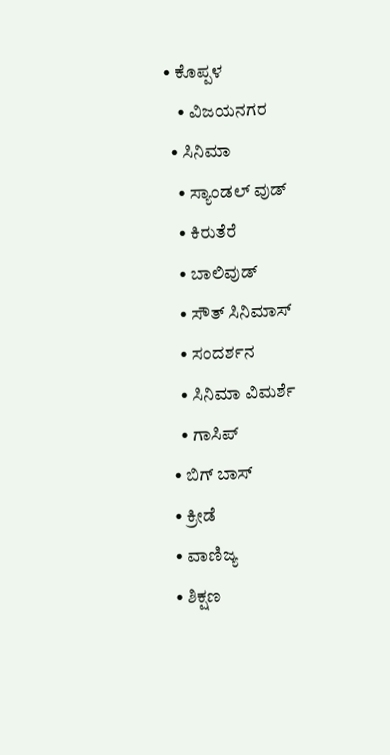• ಕೊಪ್ಪಳ
    • ವಿಜಯನಗರ
  • ಸಿನಿಮಾ
    • ಸ್ಯಾಂಡಲ್ ವುಡ್
    • ಕಿರುತೆರೆ
    • ಬಾಲಿವುಡ್
    • ಸೌತ್ ಸಿನಿಮಾಸ್
    • ಸಂದರ್ಶನ
    • ಸಿನಿಮಾ ವಿಮರ್ಶೆ
    • ಗಾಸಿಪ್
  • ಬಿಗ್ ಬಾಸ್
  • ಕ್ರೀಡೆ
  • ವಾಣಿಜ್ಯ
  • ಶಿಕ್ಷಣ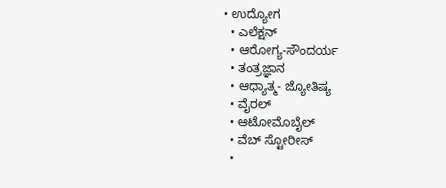• ಉದ್ಯೋಗ
  • ಎಲೆಕ್ಷನ್
  • ಆರೋಗ್ಯ-ಸೌಂದರ್ಯ
  • ತಂತ್ರಜ್ಞಾನ
  • ಆಧ್ಯಾತ್ಮ- ಜ್ಯೋತಿಷ್ಯ
  • ವೈರಲ್
  • ಆಟೋಮೊಬೈಲ್
  • ವೆಬ್ ಸ್ಟೋರೀಸ್
  •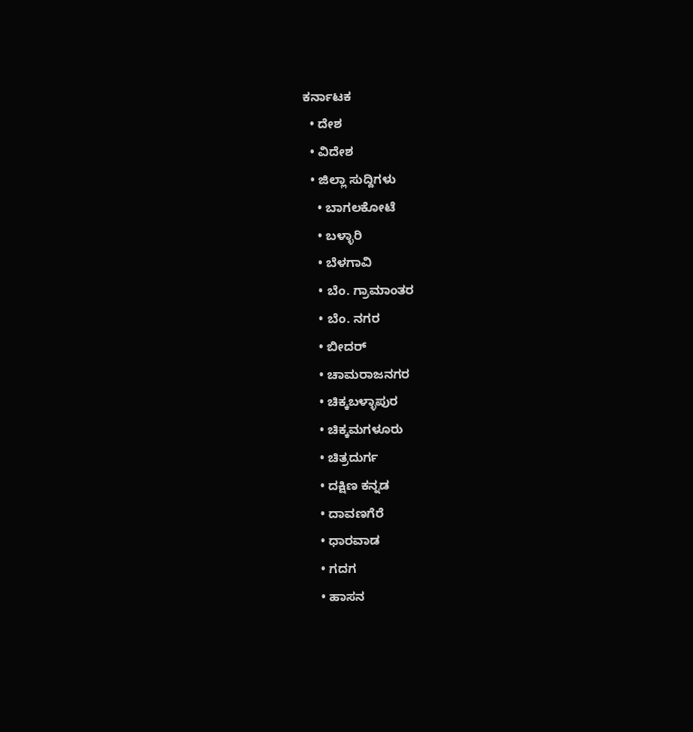ಕರ್ನಾಟಕ
  • ದೇಶ
  • ವಿದೇಶ
  • ಜಿಲ್ಲಾ ಸುದ್ದಿಗಳು
    • ಬಾಗಲಕೋಟೆ
    • ಬಳ್ಳಾರಿ
    • ಬೆಳಗಾವಿ
    • ಬೆಂ. ಗ್ರಾಮಾಂತರ
    • ಬೆಂ. ನಗರ
    • ಬೀದರ್
    • ಚಾಮರಾಜನಗರ
    • ಚಿಕ್ಕಬಳ್ಳಾಪುರ
    • ಚಿಕ್ಕಮಗಳೂರು
    • ಚಿತ್ರದುರ್ಗ
    • ದಕ್ಷಿಣ ಕನ್ನಡ
    • ದಾವಣಗೆರೆ
    • ಧಾರವಾಡ
    • ಗದಗ
    • ಹಾಸನ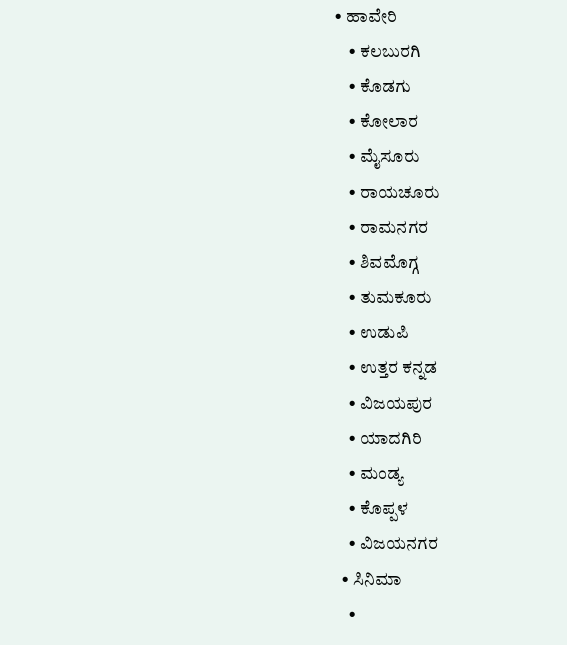• ಹಾವೇರಿ
    • ಕಲಬುರಗಿ
    • ಕೊಡಗು
    • ಕೋಲಾರ
    • ಮೈಸೂರು
    • ರಾಯಚೂರು
    • ರಾಮನಗರ
    • ಶಿವಮೊಗ್ಗ
    • ತುಮಕೂರು
    • ಉಡುಪಿ
    • ಉತ್ತರ ಕನ್ನಡ
    • ವಿಜಯಪುರ
    • ಯಾದಗಿರಿ
    • ಮಂಡ್ಯ
    • ಕೊಪ್ಪಳ
    • ವಿಜಯನಗರ
  • ಸಿನಿಮಾ
    •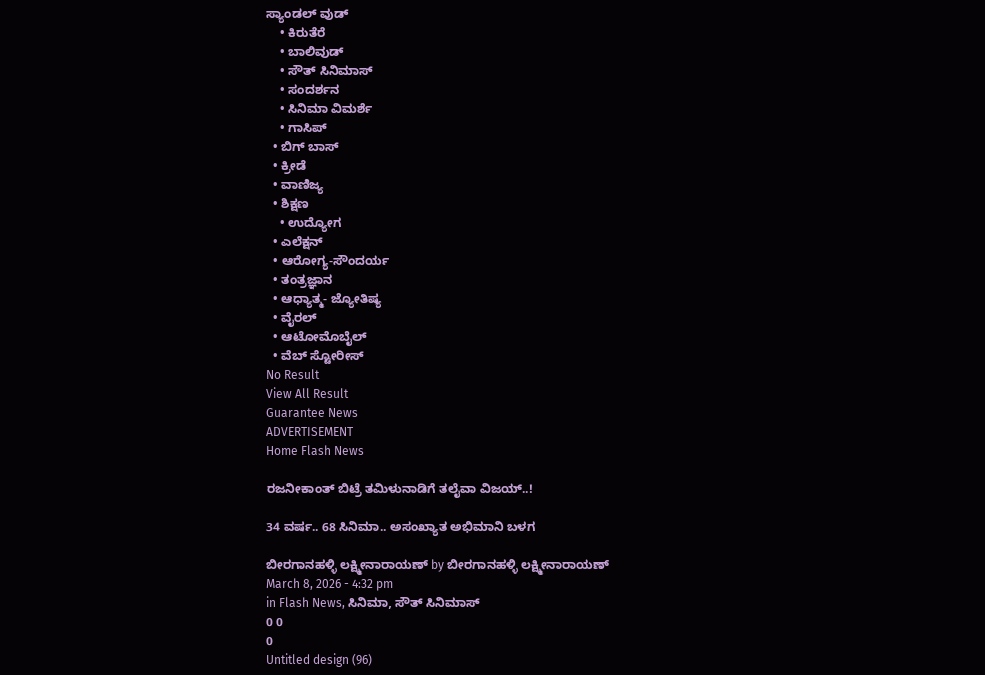ಸ್ಯಾಂಡಲ್ ವುಡ್
    • ಕಿರುತೆರೆ
    • ಬಾಲಿವುಡ್
    • ಸೌತ್ ಸಿನಿಮಾಸ್
    • ಸಂದರ್ಶನ
    • ಸಿನಿಮಾ ವಿಮರ್ಶೆ
    • ಗಾಸಿಪ್
  • ಬಿಗ್ ಬಾಸ್
  • ಕ್ರೀಡೆ
  • ವಾಣಿಜ್ಯ
  • ಶಿಕ್ಷಣ
    • ಉದ್ಯೋಗ
  • ಎಲೆಕ್ಷನ್
  • ಆರೋಗ್ಯ-ಸೌಂದರ್ಯ
  • ತಂತ್ರಜ್ಞಾನ
  • ಆಧ್ಯಾತ್ಮ- ಜ್ಯೋತಿಷ್ಯ
  • ವೈರಲ್
  • ಆಟೋಮೊಬೈಲ್
  • ವೆಬ್ ಸ್ಟೋರೀಸ್
No Result
View All Result
Guarantee News
ADVERTISEMENT
Home Flash News

ರಜನೀಕಾಂತ್ ಬಿಟ್ರೆ ತಮಿಳುನಾಡಿಗೆ ತಲೈವಾ ವಿಜಯ್..!

34 ವರ್ಷ.. 68 ಸಿನಿಮಾ.. ಅಸಂಖ್ಯಾತ ಅಭಿಮಾನಿ ಬಳಗ

ಬೀರಗಾನಹಳ್ಳಿ ಲಕ್ಷ್ಮೀನಾರಾಯಣ್ by ಬೀರಗಾನಹಳ್ಳಿ ಲಕ್ಷ್ಮೀನಾರಾಯಣ್
March 8, 2026 - 4:32 pm
in Flash News, ಸಿನಿಮಾ, ಸೌತ್ ಸಿನಿಮಾಸ್
0 0
0
Untitled design (96)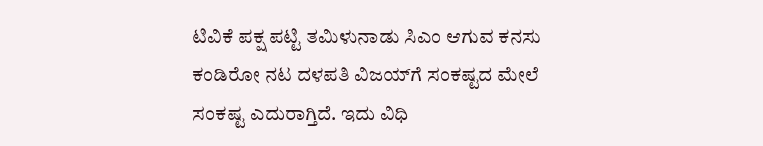ಟಿವಿಕೆ ಪಕ್ಷ ಪಟ್ಟಿ ತಮಿಳುನಾಡು ಸಿಎಂ ಆಗುವ ಕನಸು ಕಂಡಿರೋ ನಟ ದಳಪತಿ ವಿಜಯ್‌‌ಗೆ ಸಂಕಷ್ಟದ ಮೇಲೆ ಸಂಕಷ್ಟ ಎದುರಾಗ್ತಿದೆ. ಇದು ವಿಧಿ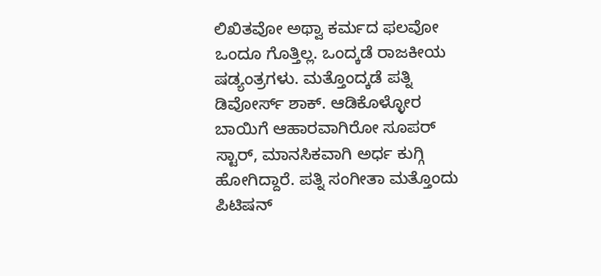ಲಿಖಿತವೋ ಅಥ್ವಾ ಕರ್ಮದ ಫಲವೋ ಒಂದೂ ಗೊತ್ತಿಲ್ಲ. ಒಂದ್ಕಡೆ ರಾಜಕೀಯ ಷಡ್ಯಂತ್ರಗಳು. ಮತ್ತೊಂದ್ಕಡೆ ಪತ್ನಿ ಡಿವೋರ್ಸ್ ಶಾಕ್. ಆಡಿಕೊಳ್ಳೋರ ಬಾಯಿಗೆ ಆಹಾರವಾಗಿರೋ ಸೂಪರ್ ಸ್ಟಾರ್, ಮಾನಸಿಕವಾಗಿ ಅರ್ಧ ಕುಗ್ಗಿ ಹೋಗಿದ್ದಾರೆ. ಪತ್ನಿ ಸಂಗೀತಾ ಮತ್ತೊಂದು ಪಿಟಿಷನ್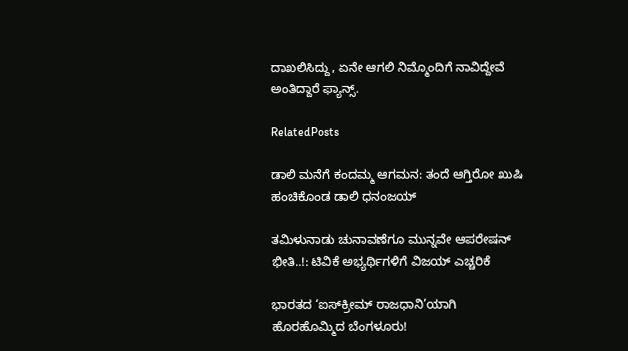ದಾಖಲಿಸಿದ್ದು, ಏನೇ ಆಗಲಿ ನಿಮ್ಮೊಂದಿಗೆ ನಾವಿದ್ದೇವೆ ಅಂತಿದ್ದಾರೆ ಫ್ಯಾನ್ಸ್.

RelatedPosts

ಡಾಲಿ ಮನೆಗೆ ಕಂದಮ್ಮ ಆಗಮನ: ತಂದೆ ಆಗ್ತಿರೋ ಖುಷಿ ಹಂಚಿಕೊಂಡ ಡಾಲಿ ಧನಂಜಯ್‌

ತಮಿಳುನಾಡು ಚುನಾವಣೆಗೂ ಮುನ್ನವೇ ಆಪರೇಷನ್ ಭೀತಿ..!: ಟಿವಿಕೆ ಅಭ್ಯರ್ಥಿಗಳಿಗೆ ವಿಜಯ್ ಎಚ್ಚರಿಕೆ

ಭಾರತದ ‘ಐಸ್‌ಕ್ರೀಮ್ ರಾಜಧಾನಿ’ಯಾಗಿ ಹೊರಹೊಮ್ಮಿದ ಬೆಂಗಳೂರು!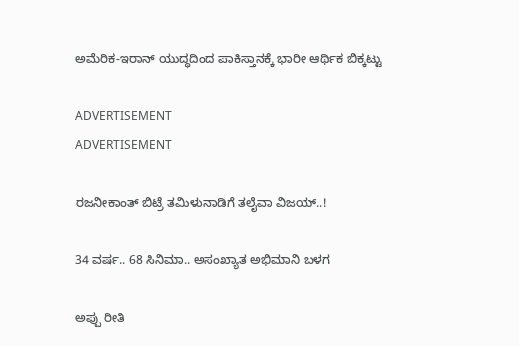ಅಮೆರಿಕ-ಇರಾನ್ ಯುದ್ಧದಿಂದ ಪಾಕಿಸ್ತಾನಕ್ಕೆ ಭಾರೀ ಆರ್ಥಿಕ ಬಿಕ್ಕಟ್ಟು

ADVERTISEMENT
ADVERTISEMENT

ರಜನೀಕಾಂತ್ ಬಿಟ್ರೆ ತಮಿಳುನಾಡಿಗೆ ತಲೈವಾ ವಿಜಯ್..!

34 ವರ್ಷ.. 68 ಸಿನಿಮಾ.. ಅಸಂಖ್ಯಾತ ಅಭಿಮಾನಿ ಬಳಗ

ಅಪ್ಪು ರೀತಿ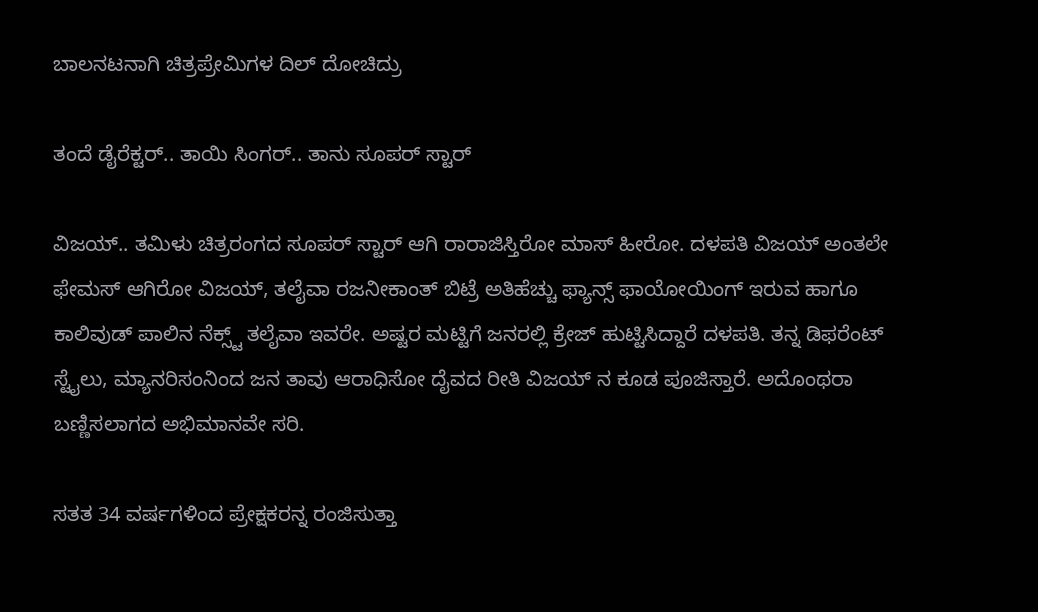ಬಾಲನಟನಾಗಿ ಚಿತ್ರಪ್ರೇಮಿಗಳ ದಿಲ್ ದೋಚಿದ್ರು

ತಂದೆ ಡೈರೆಕ್ಟರ್.. ತಾಯಿ ಸಿಂಗರ್.. ತಾನು ಸೂಪರ್ ಸ್ಟಾರ್

ವಿಜಯ್.. ತಮಿಳು ಚಿತ್ರರಂಗದ ಸೂಪರ್ ಸ್ಟಾರ್ ಆಗಿ ರಾರಾಜಿಸ್ತಿರೋ ಮಾಸ್ ಹೀರೋ. ದಳಪತಿ ವಿಜಯ್ ಅಂತಲೇ ಫೇಮಸ್ ಆಗಿರೋ ವಿಜಯ್, ತಲೈವಾ ರಜನೀಕಾಂತ್ ಬಿಟ್ರೆ ಅತಿಹೆಚ್ಚು ಫ್ಯಾನ್ಸ್ ಫಾಯೋಯಿಂಗ್ ಇರುವ ಹಾಗೂ ಕಾಲಿವುಡ್ ಪಾಲಿನ ನೆಕ್ಸ್ಟ್ ತಲೈವಾ ಇವರೇ. ಅಷ್ಟರ ಮಟ್ಟಿಗೆ ಜನರಲ್ಲಿ ಕ್ರೇಜ್ ಹುಟ್ಟಿಸಿದ್ದಾರೆ ದಳಪತಿ. ತನ್ನ ಡಿಫರೆಂಟ್ ಸ್ಟೈಲು, ಮ್ಯಾನರಿಸಂನಿಂದ ಜನ ತಾವು ಆರಾಧಿಸೋ ದೈವದ ರೀತಿ ವಿಜಯ್ ನ ಕೂಡ ಪೂಜಿಸ್ತಾರೆ. ಅದೊಂಥರಾ ಬಣ್ಣಿಸಲಾಗದ ಅಭಿಮಾನವೇ ಸರಿ.

ಸತತ 34 ವರ್ಷಗಳಿಂದ ಪ್ರೇಕ್ಷಕರನ್ನ ರಂಜಿಸುತ್ತಾ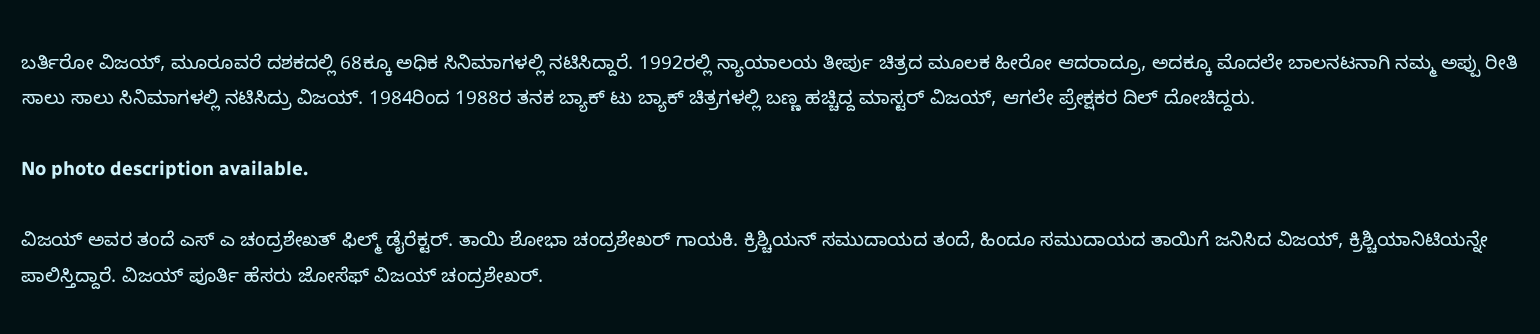ಬರ್ತಿರೋ ವಿಜಯ್, ಮೂರೂವರೆ ದಶಕದಲ್ಲಿ 68ಕ್ಕೂ ಅಧಿಕ ಸಿನಿಮಾಗಳಲ್ಲಿ ನಟಿಸಿದ್ದಾರೆ. 1992ರಲ್ಲಿ ನ್ಯಾಯಾಲಯ ತೀರ್ಪು ಚಿತ್ರದ ಮೂಲಕ ಹೀರೋ ಆದರಾದ್ರೂ, ಅದಕ್ಕೂ ಮೊದಲೇ ಬಾಲನಟನಾಗಿ ನಮ್ಮ ಅಪ್ಪು ರೀತಿ ಸಾಲು ಸಾಲು ಸಿನಿಮಾಗಳಲ್ಲಿ ನಟಿಸಿದ್ರು ವಿಜಯ್. 1984ರಿಂದ 1988ರ ತನಕ ಬ್ಯಾಕ್ ಟು ಬ್ಯಾಕ್ ಚಿತ್ರಗಳಲ್ಲಿ ಬಣ್ಣ ಹಚ್ಚಿದ್ದ ಮಾಸ್ಟರ್ ವಿಜಯ್, ಆಗಲೇ ಪ್ರೇಕ್ಷಕರ ದಿಲ್ ದೋಚಿದ್ದರು.

No photo description available.

ವಿಜಯ್ ಅವರ ತಂದೆ ಎಸ್ ಎ ಚಂದ್ರಶೇಖತ್ ಫಿಲ್ಮ್ ಡೈರೆಕ್ಟರ್. ತಾಯಿ ಶೋಭಾ ಚಂದ್ರಶೇಖರ್ ಗಾಯಕಿ. ಕ್ರಿಶ್ಚಿಯನ್ ಸಮುದಾಯದ ತಂದೆ, ಹಿಂದೂ ಸಮುದಾಯದ ತಾಯಿಗೆ ಜನಿಸಿದ ವಿಜಯ್, ಕ್ರಿಶ್ಚಿಯಾನಿಟಿಯನ್ನೇ ಪಾಲಿಸ್ತಿದ್ದಾರೆ. ವಿಜಯ್ ಪೂರ್ತಿ ಹೆಸರು ಜೋಸೆಫ್ ವಿಜಯ್ ಚಂದ್ರಶೇಖರ್.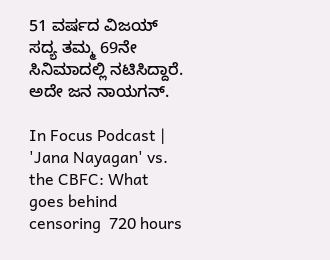51 ವರ್ಷದ ವಿಜಯ್ ಸದ್ಯ ತಮ್ಮ 69ನೇ ಸಿನಿಮಾದಲ್ಲಿ ನಟಿಸಿದ್ದಾರೆ. ಅದೇ ಜನ ನಾಯಗನ್.

In Focus Podcast | 'Jana Nayagan' vs. the CBFC: What goes behind censoring  720 hours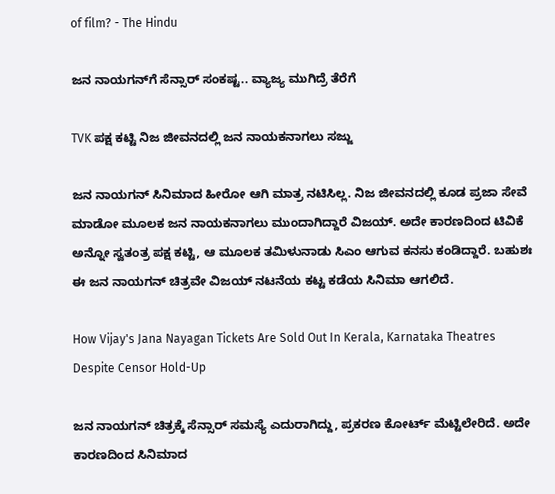of film? - The Hindu

ಜನ ನಾಯಗನ್‌‌ಗೆ ಸೆನ್ಸಾರ್ ಸಂಕಷ್ಟ.. ವ್ಯಾಜ್ಯ ಮುಗಿದ್ರೆ ತೆರೆಗೆ

TVK ಪಕ್ಷ ಕಟ್ಟಿ ನಿಜ ಜೀವನದಲ್ಲಿ ಜನ ನಾಯಕನಾಗಲು ಸಜ್ಜು

ಜನ ನಾಯಗನ್ ಸಿನಿಮಾದ ಹೀರೋ ಆಗಿ ಮಾತ್ರ ನಟಿಸಿಲ್ಲ. ನಿಜ ಜೀವನದಲ್ಲಿ ಕೂಡ ಪ್ರಜಾ ಸೇವೆ ಮಾಡೋ ಮೂಲಕ ಜನ ನಾಯಕನಾಗಲು ಮುಂದಾಗಿದ್ದಾರೆ ವಿಜಯ್. ಅದೇ ಕಾರಣದಿಂದ ಟಿವಿಕೆ ಅನ್ನೋ ಸ್ವತಂತ್ರ ಪಕ್ಷ ಕಟ್ಟಿ, ಆ ಮೂಲಕ ತಮಿಳುನಾಡು ಸಿಎಂ ಆಗುವ ಕನಸು ಕಂಡಿದ್ದಾರೆ. ಬಹುಶಃ ಈ ಜನ ನಾಯಗನ್ ಚಿತ್ರವೇ ವಿಜಯ್ ನಟನೆಯ ಕಟ್ಟ ಕಡೆಯ ಸಿನಿಮಾ ಆಗಲಿದೆ.

How Vijay's Jana Nayagan Tickets Are Sold Out In Kerala, Karnataka Theatres  Despite Censor Hold-Up

ಜನ ನಾಯಗನ್ ಚಿತ್ರಕ್ಕೆ ಸೆನ್ಸಾರ್ ಸಮಸ್ಯೆ ಎದುರಾಗಿದ್ದು, ಪ್ರಕರಣ ಕೋರ್ಟ್ ಮೆಟ್ಟಿಲೇರಿದೆ. ಅದೇ ಕಾರಣದಿಂದ ಸಿನಿಮಾದ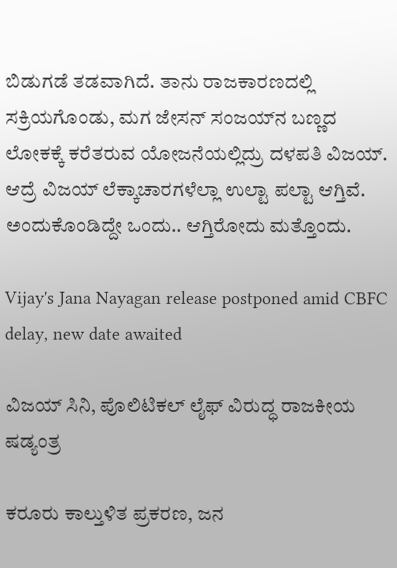ಬಿಡುಗಡೆ ತಡವಾಗಿದೆ. ತಾನು ರಾಜಕಾರಣದಲ್ಲಿ ಸಕ್ರಿಯಗೊಂಡು, ಮಗ ಜೇಸನ್‌ ಸಂಜಯ್‌‌ನ ಬಣ್ಣದ ಲೋಕಕ್ಕೆ ಕರೆತರುವ ಯೋಜನೆಯಲ್ಲಿದ್ರು ದಳಪತಿ ವಿಜಯ್. ಆದ್ರೆ ವಿಜಯ್ ಲೆಕ್ಕಾಚಾರಗಳೆಲ್ಲಾ ಉಲ್ಟಾ ಪಲ್ಟಾ ಆಗ್ತಿವೆ. ಅಂದುಕೊಂಡಿದ್ದೇ ಒಂದು.. ಆಗ್ತಿರೋದು ಮತ್ತೊಂದು.

Vijay's Jana Nayagan release postponed amid CBFC delay, new date awaited

ವಿಜಯ್ ಸಿನಿ, ಪೊಲಿಟಿಕಲ್ ಲೈಫ್ ವಿರುದ್ಧ ರಾಜಕೀಯ ಷಡ್ಯಂತ್ರ

ಕರೂರು ಕಾಲ್ತುಳಿತ ಪ್ರಕರಣ, ಜನ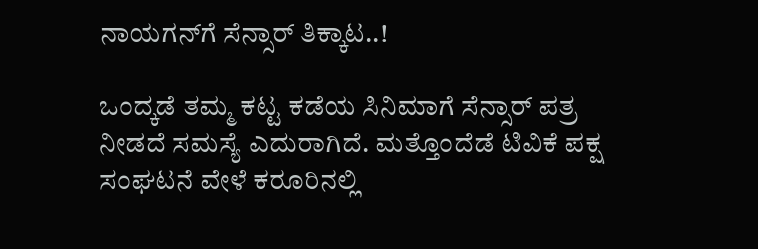ನಾಯಗನ್‌ಗೆ ಸೆನ್ಸಾರ್ ತಿಕ್ಕಾಟ..!

ಒಂದ್ಕಡೆ ತಮ್ಮ ಕಟ್ಟ ಕಡೆಯ ಸಿನಿಮಾಗೆ ಸೆನ್ಸಾರ್ ಪತ್ರ ನೀಡದೆ ಸಮಸ್ಯೆ ಎದುರಾಗಿದೆ. ಮತ್ತೊಂದೆಡೆ ಟಿವಿಕೆ ಪಕ್ಷ ಸಂಘಟನೆ ವೇಳೆ ಕರೂರಿನಲ್ಲಿ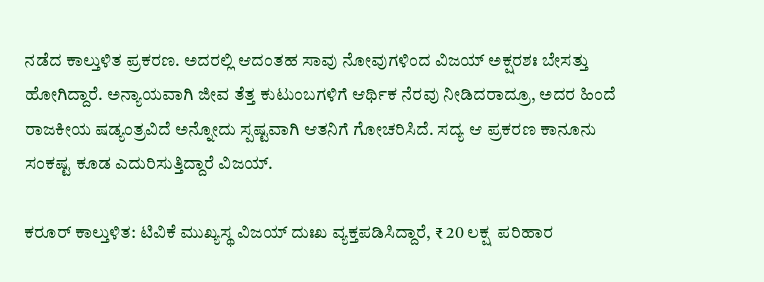ನಡೆದ ಕಾಲ್ತುಳಿತ ಪ್ರಕರಣ. ಅದರಲ್ಲಿ ಆದಂತಹ ಸಾವು ನೋವುಗಳಿಂದ ವಿಜಯ್ ಅಕ್ಷರಶಃ ಬೇಸತ್ತು ಹೋಗಿದ್ದಾರೆ. ಅನ್ಯಾಯವಾಗಿ ಜೀವ ತೆತ್ತ ಕುಟುಂಬಗಳಿಗೆ ಆರ್ಥಿಕ ನೆರವು ನೀಡಿದರಾದ್ರೂ, ಅದರ ಹಿಂದೆ ರಾಜಕೀಯ ಷಡ್ಯಂತ್ರವಿದೆ ಅನ್ನೋದು ಸ್ಪಷ್ಟವಾಗಿ ಆತನಿಗೆ ಗೋಚರಿಸಿದೆ. ಸದ್ಯ ಆ ಪ್ರಕರಣ ಕಾನೂನು ಸಂಕಷ್ಟ ಕೂಡ ಎದುರಿಸುತ್ತಿದ್ದಾರೆ ವಿಜಯ್.

ಕರೂರ್ ಕಾಲ್ತುಳಿತ: ಟಿವಿಕೆ ಮುಖ್ಯಸ್ಥ ವಿಜಯ್ ದುಃಖ ವ್ಯಕ್ತಪಡಿಸಿದ್ದಾರೆ, ₹ 20 ಲಕ್ಷ  ಪರಿಹಾರ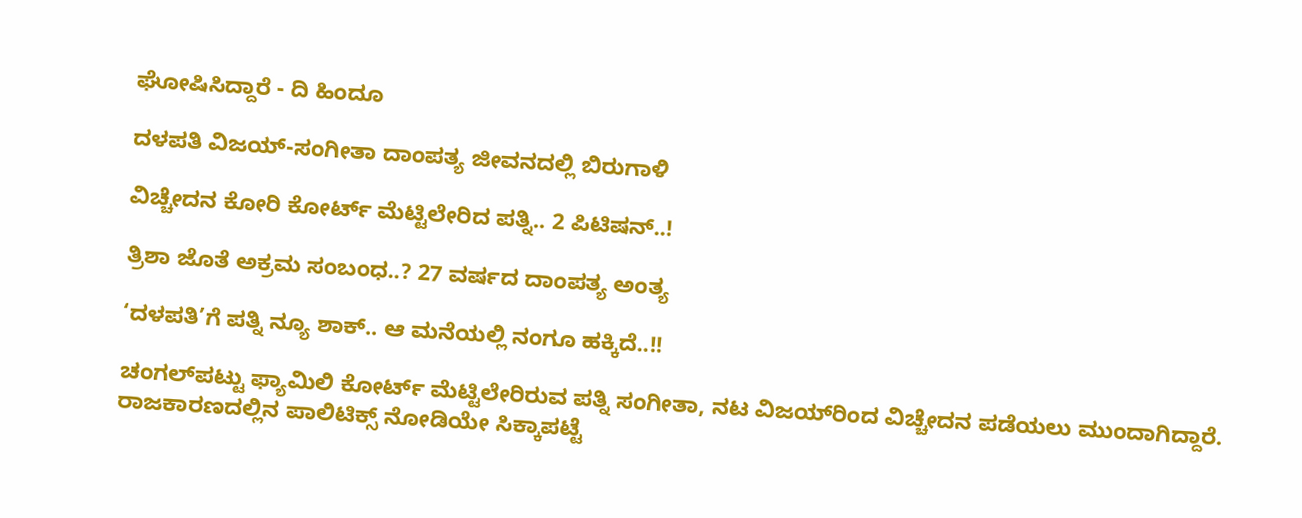ಘೋಷಿಸಿದ್ದಾರೆ - ದಿ ಹಿಂದೂ

ದಳಪತಿ ವಿಜಯ್-ಸಂಗೀತಾ ದಾಂಪತ್ಯ ಜೀವನದಲ್ಲಿ ಬಿರುಗಾಳಿ

ವಿಚ್ಚೇದನ ಕೋರಿ ಕೋರ್ಟ್ ಮೆಟ್ಟಿಲೇರಿದ ಪತ್ನಿ.. 2 ಪಿಟಿಷನ್..!

ತ್ರಿಶಾ ಜೊತೆ ಅಕ್ರಮ ಸಂಬಂಧ..? 27 ವರ್ಷದ ದಾಂಪತ್ಯ ಅಂತ್ಯ

‘ದಳಪತಿ’ಗೆ ಪತ್ನಿ ನ್ಯೂ ಶಾಕ್.. ಆ ಮನೆಯಲ್ಲಿ ನಂಗೂ ಹಕ್ಕಿದೆ..!!

ಚಂಗಲ್‌ಪಟ್ಟು ಫ್ಯಾಮಿಲಿ ಕೋರ್ಟ್‌‌ ಮೆಟ್ಟಿಲೇರಿರುವ ಪತ್ನಿ ಸಂಗೀತಾ, ನಟ ವಿಜಯ್‌ರಿಂದ ವಿಚ್ಚೇದನ ಪಡೆಯಲು ಮುಂದಾಗಿದ್ದಾರೆ. ರಾಜಕಾರಣದಲ್ಲಿನ ಪಾಲಿಟಿಕ್ಸ್‌ ನೋಡಿಯೇ ಸಿಕ್ಕಾಪಟ್ಟೆ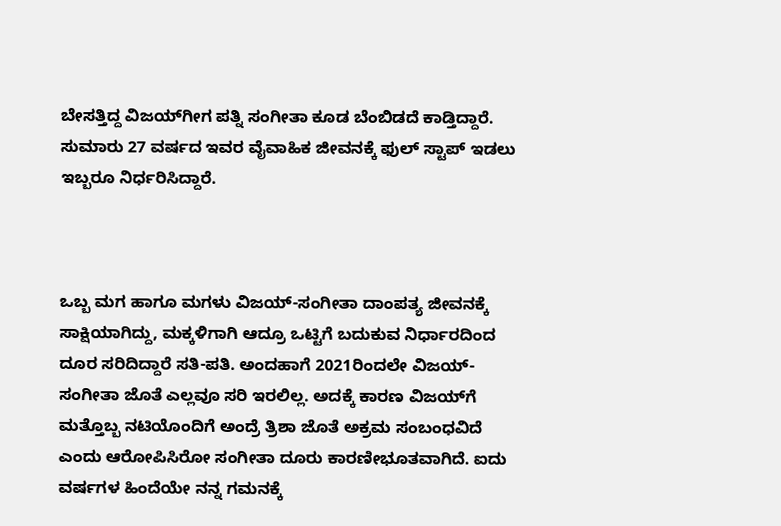ಬೇಸತ್ತಿದ್ದ ವಿಜಯ್‌‌ಗೀಗ ಪತ್ನಿ ಸಂಗೀತಾ ಕೂಡ ಬೆಂಬಿಡದೆ ಕಾಡ್ತಿದ್ದಾರೆ. ಸುಮಾರು 27 ವರ್ಷದ ಇವರ ವೈವಾಹಿಕ ಜೀವನಕ್ಕೆ ಫುಲ್ ಸ್ಟಾಪ್ ಇಡಲು ಇಬ್ಬರೂ ನಿರ್ಧರಿಸಿದ್ದಾರೆ.



ಒಬ್ಬ ಮಗ ಹಾಗೂ ಮಗಳು ವಿಜಯ್-ಸಂಗೀತಾ ದಾಂಪತ್ಯ ಜೀವನಕ್ಕೆ ಸಾಕ್ಷಿಯಾಗಿದ್ದು, ಮಕ್ಕಳಿಗಾಗಿ ಆದ್ರೂ ಒಟ್ಟಿಗೆ ಬದುಕುವ ನಿರ್ಧಾರದಿಂದ ದೂರ ಸರಿದಿದ್ದಾರೆ ಸತಿ-ಪತಿ. ಅಂದಹಾಗೆ 2021ರಿಂದಲೇ ವಿಜಯ್-ಸಂಗೀತಾ ಜೊತೆ ಎಲ್ಲವೂ ಸರಿ ಇರಲಿಲ್ಲ. ಅದಕ್ಕೆ ಕಾರಣ ವಿಜಯ್‌‌ಗೆ ಮತ್ತೊಬ್ಬ ನಟಿಯೊಂದಿಗೆ ಅಂದ್ರೆ ತ್ರಿಶಾ ಜೊತೆ ಅಕ್ರಮ ಸಂಬಂಧವಿದೆ ಎಂದು ಆರೋಪಿಸಿರೋ ಸಂಗೀತಾ ದೂರು ಕಾರಣೀಭೂತವಾಗಿದೆ. ಐದು ವರ್ಷಗಳ ಹಿಂದೆಯೇ ನನ್ನ ಗಮನಕ್ಕೆ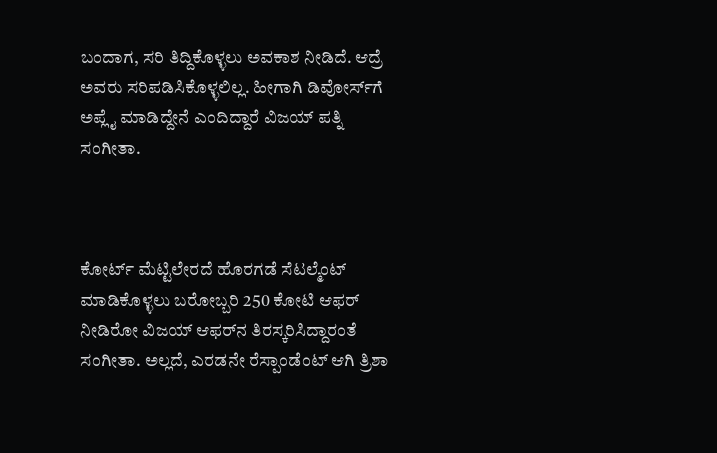ಬಂದಾಗ, ಸರಿ ತಿದ್ದಿಕೊಳ್ಳಲು ಅವಕಾಶ ನೀಡಿದೆ. ಆದ್ರೆ ಅವರು ಸರಿಪಡಿಸಿಕೊಳ್ಳಲಿಲ್ಲ. ಹೀಗಾಗಿ ಡಿವೋರ್ಸ್‌‌ಗೆ ಅಪ್ಲೈ ಮಾಡಿದ್ದೇನೆ ಎಂದಿದ್ದಾರೆ ವಿಜಯ್ ಪತ್ನಿ ಸಂಗೀತಾ.



ಕೋರ್ಟ್ ಮೆಟ್ಟಿಲೇರದೆ ಹೊರಗಡೆ ಸೆಟಲ್ಮೆಂಟ್ ಮಾಡಿಕೊಳ್ಳಲು ಬರೋಬ್ಬರಿ 250 ಕೋಟಿ ಆಫರ್ ನೀಡಿರೋ ವಿಜಯ್ ಆಫರ್‌ನ ತಿರಸ್ಕರಿಸಿದ್ದಾರಂತೆ ಸಂಗೀತಾ. ಅಲ್ಲದೆ, ಎರಡನೇ ರೆಸ್ಪಾಂಡೆಂಟ್ ಆಗಿ ತ್ರಿಶಾ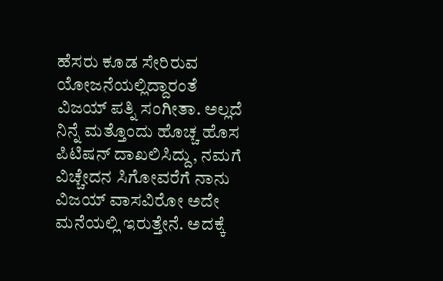ಹೆಸರು ಕೂಡ ಸೇರಿರುವ ಯೋಜನೆಯಲ್ಲಿದ್ದಾರಂತೆ ವಿಜಯ್ ಪತ್ನಿ ಸಂಗೀತಾ. ಅಲ್ಲದೆ ನಿನ್ನೆ ಮತ್ತೊಂದು ಹೊಚ್ಚ ಹೊಸ ಪಿಟಿಷನ್ ದಾಖಲಿಸಿದ್ದು, ನಮಗೆ ವಿಚ್ಚೇದನ ಸಿಗೋವರೆಗೆ ನಾನು ವಿಜಯ್ ವಾಸವಿರೋ ಅದೇ ಮನೆಯಲ್ಲಿ ಇರುತ್ತೇನೆ. ಅದಕ್ಕೆ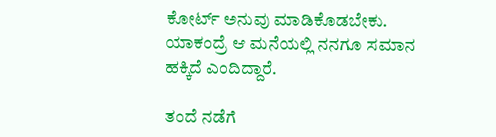ಕೋರ್ಟ್ ಅನುವು ಮಾಡಿಕೊಡಬೇಕು. ಯಾಕಂದ್ರೆ ಆ ಮನೆಯಲ್ಲಿ ನನಗೂ ಸಮಾನ ಹಕ್ಕಿದೆ ಎಂದಿದ್ದಾರೆ.

ತಂದೆ ನಡೆಗೆ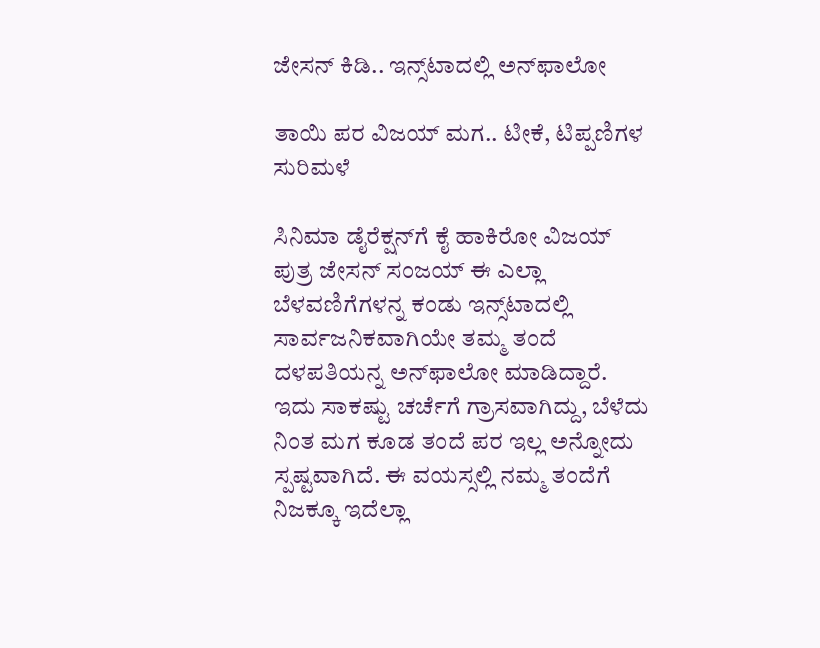ಜೇಸನ್ ಕಿಡಿ.. ಇನ್ಸ್‌ಟಾದಲ್ಲಿ ಅನ್‌ಫಾಲೋ

ತಾಯಿ ಪರ ವಿಜಯ್ ಮಗ.. ಟೀಕೆ, ಟಿಪ್ಪಣಿಗಳ ಸುರಿಮಳೆ

ಸಿನಿಮಾ ಡೈರೆಕ್ಷನ್‌ಗೆ ಕೈ ಹಾಕಿರೋ ವಿಜಯ್ ಪುತ್ರ ಜೇಸನ್ ಸಂಜಯ್ ಈ ಎಲ್ಲಾ ಬೆಳವಣಿಗೆಗಳನ್ನ ಕಂಡು ಇನ್ಸ್‌ಟಾದಲ್ಲಿ ಸಾರ್ವಜನಿಕವಾಗಿಯೇ ತಮ್ಮ ತಂದೆ ದಳಪತಿಯನ್ನ ಅನ್‌ಫಾಲೋ ಮಾಡಿದ್ದಾರೆ. ಇದು ಸಾಕಷ್ಟು ಚರ್ಚೆಗೆ ಗ್ರಾಸವಾಗಿದ್ದು, ಬೆಳೆದು ನಿಂತ ಮಗ ಕೂಡ ತಂದೆ ಪರ ಇಲ್ಲ ಅನ್ನೋದು ಸ್ಪಷ್ಟವಾಗಿದೆ. ಈ ವಯಸ್ಸಲ್ಲಿ ನಮ್ಮ ತಂದೆಗೆ ನಿಜಕ್ಕೂ ಇದೆಲ್ಲಾ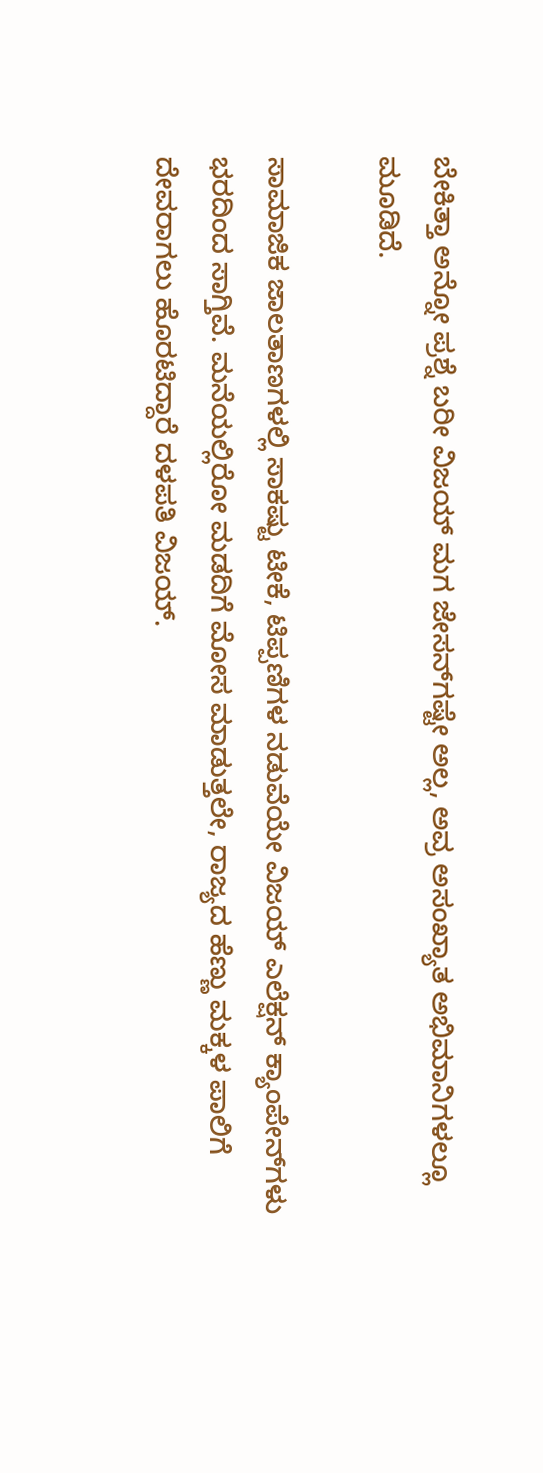ಬೇಕಿತ್ತಾ ಅನ್ನೋ ಪ್ರಶ್ನೆ ಬರೀ ವಿಜಯ್ ಮಗ ಜೇಸನ್‌ಗಷ್ಟೇ ಅಲ್ಲ, ಅವ್ರ ಅಸಂಖ್ಯಾತ ಅಭಿಮಾನಿಗಳಲ್ಲೂ ಮೂಡಿದೆ.

ಸಾಮಾಜಿಕ ಜಾಲತಾಣಗಳಲ್ಲಿ ಸಾಕಷ್ಟು ಟೀಕೆ, ಟಿಪ್ಪಣಿಗಳ ನಡುವೆಯೇ ವಿಜಯ್ ಎಲೆಕ್ಷನ್ ಕ್ಯಾಂಪೇನ್‌ಗಳು ಭರದಿಂದ ಸಾಗ್ತಿವೆ. ಮನೆಯಲ್ಲಿರೋ ಮಡದಿಗೆ ಮೋಸ ಮಾಡುತ್ತಲೇ, ರಾಜ್ಯದ ಹೆಣ್ಣು ಮಕ್ಕಳ ಪಾಲಿಗೆ ದೇವರಾಗಲು ಹೊರಟಿದ್ದಾರೆ ದಳಪತಿ ವಿಜಯ್.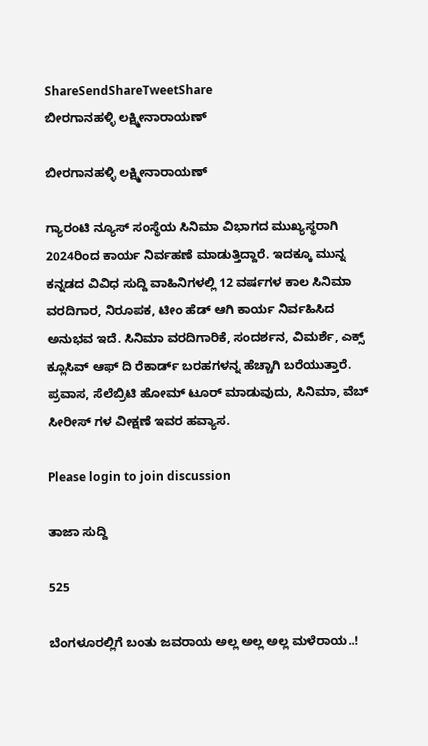ShareSendShareTweetShare
ಬೀರಗಾನಹಳ್ಳಿ ಲಕ್ಷ್ಮೀನಾರಾಯಣ್

ಬೀರಗಾನಹಳ್ಳಿ ಲಕ್ಷ್ಮೀನಾರಾಯಣ್

ಗ್ಯಾರಂಟಿ ನ್ಯೂಸ್ ಸಂಸ್ಥೆಯ ಸಿನಿಮಾ ವಿಭಾಗದ ಮುಖ್ಯಸ್ಥರಾಗಿ 2024ರಿಂದ ಕಾರ್ಯ ನಿರ್ವಹಣೆ ಮಾಡುತ್ತಿದ್ದಾರೆ. ಇದಕ್ಕೂ ಮುನ್ನ ಕನ್ನಡದ ವಿವಿಧ ಸುದ್ದಿ ವಾಹಿನಿಗಳಲ್ಲಿ 12 ವರ್ಷಗಳ ಕಾಲ ಸಿನಿಮಾ ವರದಿಗಾರ, ನಿರೂಪಕ, ಟೀಂ ಹೆಡ್ ಆಗಿ ಕಾರ್ಯ ನಿರ್ವಹಿಸಿದ ಅನುಭವ ಇದೆ. ಸಿನಿಮಾ ವರದಿಗಾರಿಕೆ, ಸಂದರ್ಶನ, ವಿಮರ್ಶೆ, ಎಕ್ಸ್ ಕ್ಲೂಸಿವ್ ಆಫ್ ದಿ ರೆಕಾರ್ಡ್ ಬರಹಗಳನ್ನ ಹೆಚ್ಚಾಗಿ ಬರೆಯುತ್ತಾರೆ. ಪ್ರವಾಸ, ಸೆಲೆಬ್ರಿಟಿ ಹೋಮ್ ಟೂರ್ ಮಾಡುವುದು, ಸಿನಿಮಾ, ವೆಬ್ ಸೀರೀಸ್ ಗಳ ವೀಕ್ಷಣೆ ಇವರ ಹವ್ಯಾಸ.

Please login to join discussion

ತಾಜಾ ಸುದ್ದಿ

525

ಬೆಂಗಳೂರಲ್ಲಿಗೆ ಬಂತು ಜವರಾಯ ಅಲ್ಲ ಅಲ್ಲ ಅಲ್ಲ ಮಳೆರಾಯ..!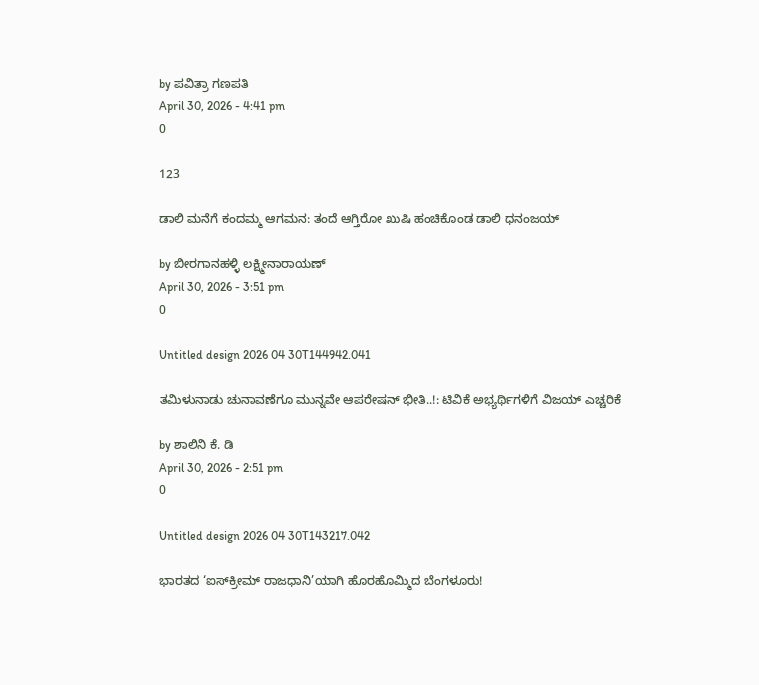by ಪವಿತ್ರಾ ಗಣಪತಿ
April 30, 2026 - 4:41 pm
0

123

ಡಾಲಿ ಮನೆಗೆ ಕಂದಮ್ಮ ಆಗಮನ: ತಂದೆ ಆಗ್ತಿರೋ ಖುಷಿ ಹಂಚಿಕೊಂಡ ಡಾಲಿ ಧನಂಜಯ್‌

by ಬೀರಗಾನಹಳ್ಳಿ ಲಕ್ಷ್ಮೀನಾರಾಯಣ್
April 30, 2026 - 3:51 pm
0

Untitled design 2026 04 30T144942.041

ತಮಿಳುನಾಡು ಚುನಾವಣೆಗೂ ಮುನ್ನವೇ ಆಪರೇಷನ್ ಭೀತಿ..!: ಟಿವಿಕೆ ಅಭ್ಯರ್ಥಿಗಳಿಗೆ ವಿಜಯ್ ಎಚ್ಚರಿಕೆ

by ಶಾಲಿನಿ ಕೆ. ಡಿ
April 30, 2026 - 2:51 pm
0

Untitled design 2026 04 30T143217.042

ಭಾರತದ ‘ಐಸ್‌ಕ್ರೀಮ್ ರಾಜಧಾನಿ’ಯಾಗಿ ಹೊರಹೊಮ್ಮಿದ ಬೆಂಗಳೂರು!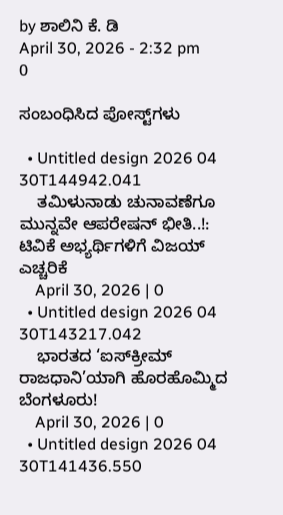by ಶಾಲಿನಿ ಕೆ. ಡಿ
April 30, 2026 - 2:32 pm
0

ಸಂಬಂಧಿಸಿದ ಪೋಸ್ಟ್‌ಗಳು

  • Untitled design 2026 04 30T144942.041
    ತಮಿಳುನಾಡು ಚುನಾವಣೆಗೂ ಮುನ್ನವೇ ಆಪರೇಷನ್ ಭೀತಿ..!: ಟಿವಿಕೆ ಅಭ್ಯರ್ಥಿಗಳಿಗೆ ವಿಜಯ್ ಎಚ್ಚರಿಕೆ
    April 30, 2026 | 0
  • Untitled design 2026 04 30T143217.042
    ಭಾರತದ ‘ಐಸ್‌ಕ್ರೀಮ್ ರಾಜಧಾನಿ’ಯಾಗಿ ಹೊರಹೊಮ್ಮಿದ ಬೆಂಗಳೂರು!
    April 30, 2026 | 0
  • Untitled design 2026 04 30T141436.550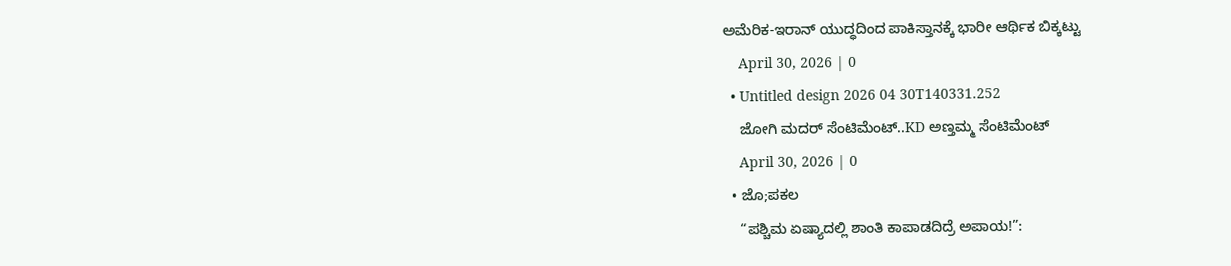ಅಮೆರಿಕ-ಇರಾನ್ ಯುದ್ಧದಿಂದ ಪಾಕಿಸ್ತಾನಕ್ಕೆ ಭಾರೀ ಆರ್ಥಿಕ ಬಿಕ್ಕಟ್ಟು
    April 30, 2026 | 0
  • Untitled design 2026 04 30T140331.252
    ಜೋಗಿ ಮದರ್ ಸೆಂಟಿಮೆಂಟ್..KD ಅಣ್ತಮ್ಮ ಸೆಂಟಿಮೆಂಟ್
    April 30, 2026 | 0
  • ಜೊ;ಪಕಲ
    “ಪಶ್ಚಿಮ ಏಷ್ಯಾದಲ್ಲಿ ಶಾಂತಿ ಕಾಪಾಡದಿದ್ರೆ ಅಪಾಯ!”: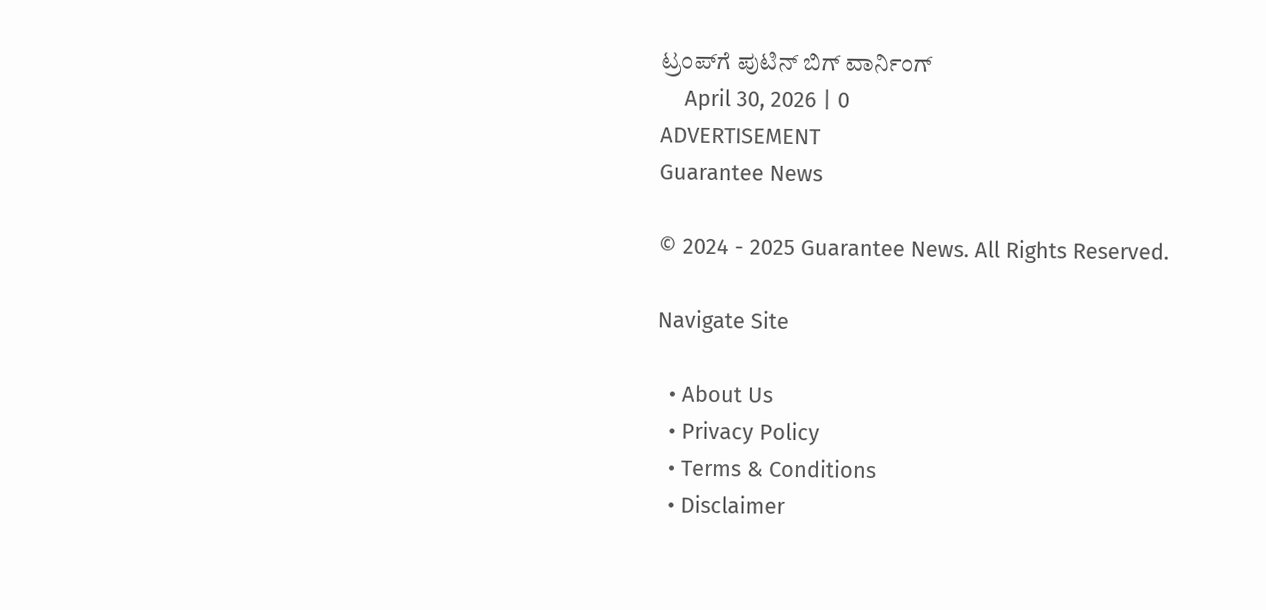ಟ್ರಂಪ್‌ಗೆ ಪುಟಿನ್ ಬಿಗ್ ವಾರ್ನಿಂಗ್
    April 30, 2026 | 0
ADVERTISEMENT
Guarantee News

© 2024 - 2025 Guarantee News. All Rights Reserved.

Navigate Site

  • About Us
  • Privacy Policy
  • Terms & Conditions
  • Disclaimer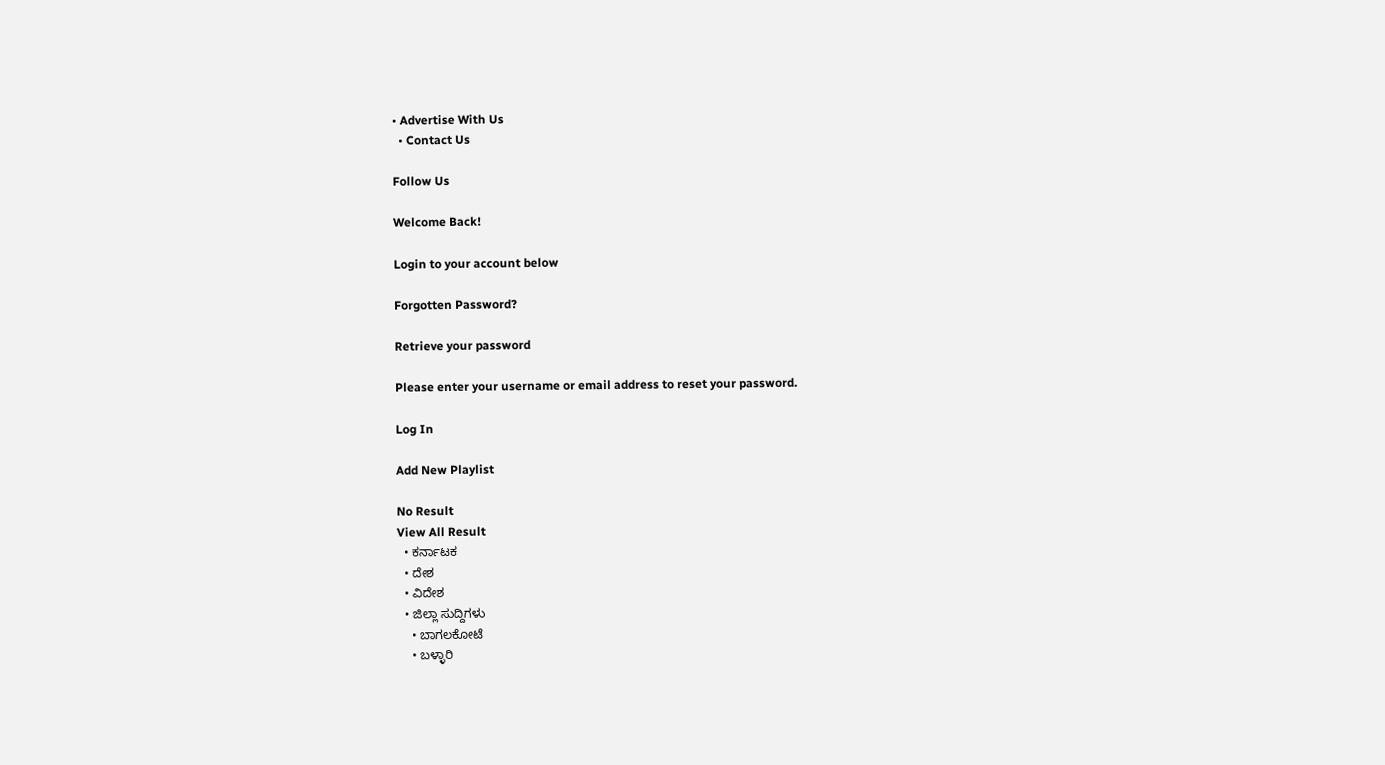• Advertise With Us
  • Contact Us

Follow Us

Welcome Back!

Login to your account below

Forgotten Password?

Retrieve your password

Please enter your username or email address to reset your password.

Log In

Add New Playlist

No Result
View All Result
  • ಕರ್ನಾಟಕ
  • ದೇಶ
  • ವಿದೇಶ
  • ಜಿಲ್ಲಾ ಸುದ್ದಿಗಳು
    • ಬಾಗಲಕೋಟೆ
    • ಬಳ್ಳಾರಿ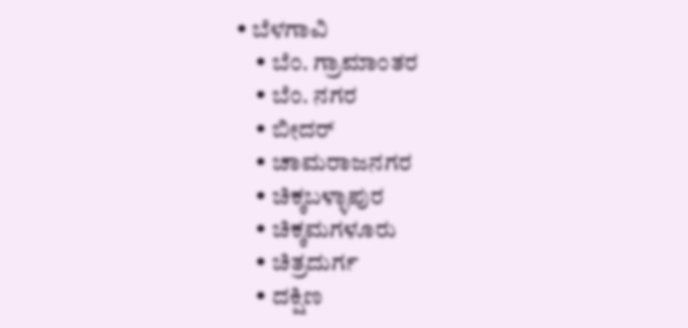• ಬೆಳಗಾವಿ
    • ಬೆಂ. ಗ್ರಾಮಾಂತರ
    • ಬೆಂ. ನಗರ
    • ಬೀದರ್
    • ಚಾಮರಾಜನಗರ
    • ಚಿಕ್ಕಬಳ್ಳಾಪುರ
    • ಚಿಕ್ಕಮಗಳೂರು
    • ಚಿತ್ರದುರ್ಗ
    • ದಕ್ಷಿಣ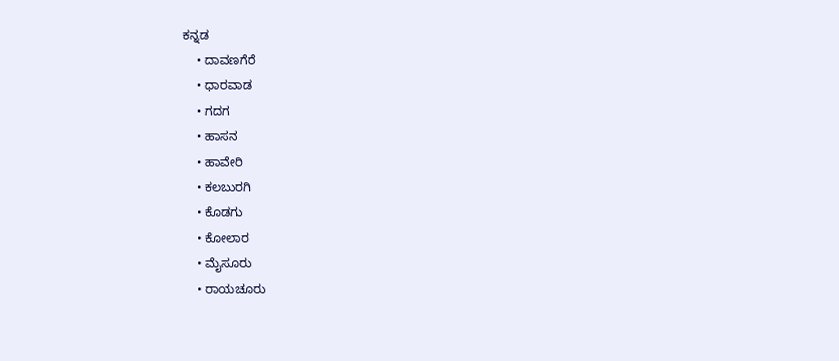ಕನ್ನಡ
    • ದಾವಣಗೆರೆ
    • ಧಾರವಾಡ
    • ಗದಗ
    • ಹಾಸನ
    • ಹಾವೇರಿ
    • ಕಲಬುರಗಿ
    • ಕೊಡಗು
    • ಕೋಲಾರ
    • ಮೈಸೂರು
    • ರಾಯಚೂರು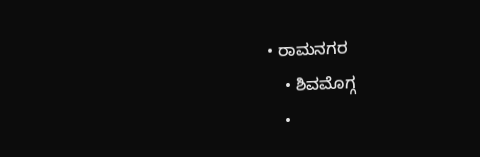• ರಾಮನಗರ
    • ಶಿವಮೊಗ್ಗ
    •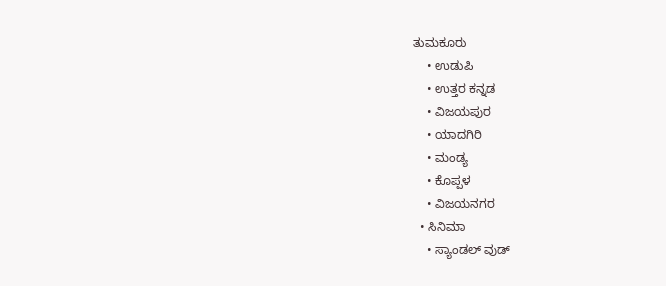ತುಮಕೂರು
    • ಉಡುಪಿ
    • ಉತ್ತರ ಕನ್ನಡ
    • ವಿಜಯಪುರ
    • ಯಾದಗಿರಿ
    • ಮಂಡ್ಯ
    • ಕೊಪ್ಪಳ
    • ವಿಜಯನಗರ
  • ಸಿನಿಮಾ
    • ಸ್ಯಾಂಡಲ್ ವುಡ್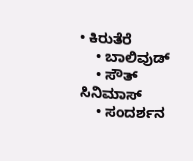• ಕಿರುತೆರೆ
    • ಬಾಲಿವುಡ್
    • ಸೌತ್ ಸಿನಿಮಾಸ್
    • ಸಂದರ್ಶನ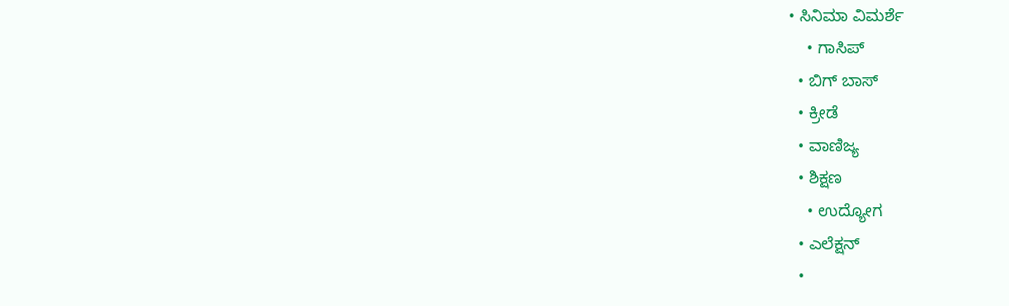• ಸಿನಿಮಾ ವಿಮರ್ಶೆ
    • ಗಾಸಿಪ್
  • ಬಿಗ್ ಬಾಸ್
  • ಕ್ರೀಡೆ
  • ವಾಣಿಜ್ಯ
  • ಶಿಕ್ಷಣ
    • ಉದ್ಯೋಗ
  • ಎಲೆಕ್ಷನ್
  •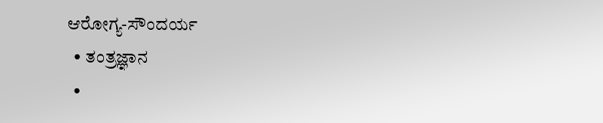ಆರೋಗ್ಯ-ಸೌಂದರ್ಯ
  • ತಂತ್ರಜ್ಞಾನ
  •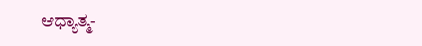ಆಧ್ಯಾತ್ಮ-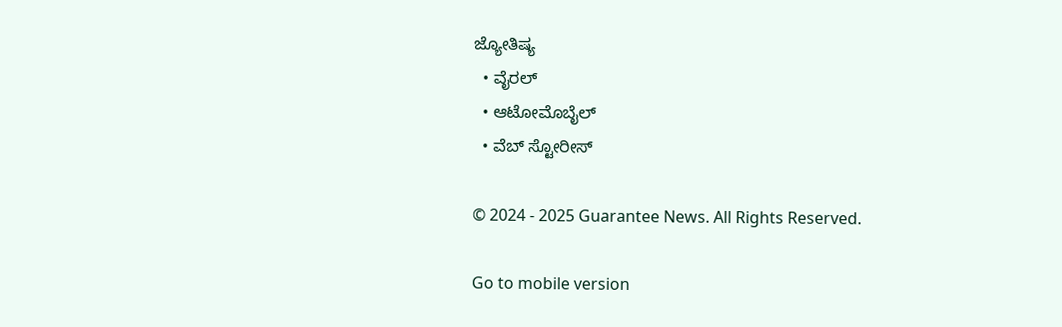ಜ್ಯೋತಿಷ್ಯ
  • ವೈರಲ್
  • ಆಟೋಮೊಬೈಲ್
  • ವೆಬ್ ಸ್ಟೋರೀಸ್

© 2024 - 2025 Guarantee News. All Rights Reserved.

Go to mobile version